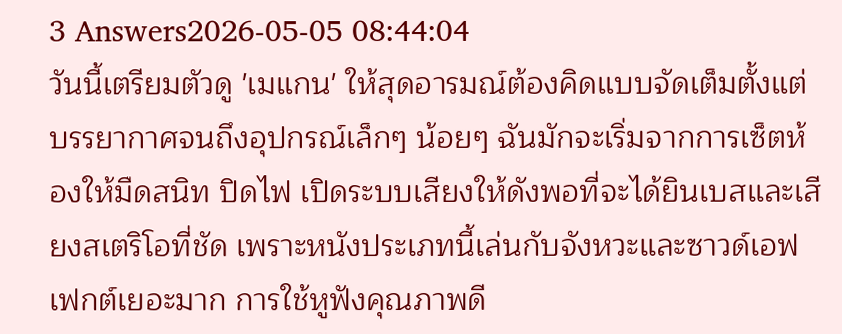3 Answers2026-05-05 08:44:04
วันนี้เตรียมตัวดู 'เมแกน' ให้สุดอารมณ์ต้องคิดแบบจัดเต็มตั้งแต่บรรยากาศจนถึงอุปกรณ์เล็กๆ น้อยๆ ฉันมักจะเริ่มจากการเซ็ตห้องให้มืดสนิท ปิดไฟ เปิดระบบเสียงให้ดังพอที่จะได้ยินเบสและเสียงสเตริโอที่ชัด เพราะหนังประเภทนี้เล่นกับจังหวะและซาวด์เอฟเฟกต์เยอะมาก การใช้หูฟังคุณภาพดี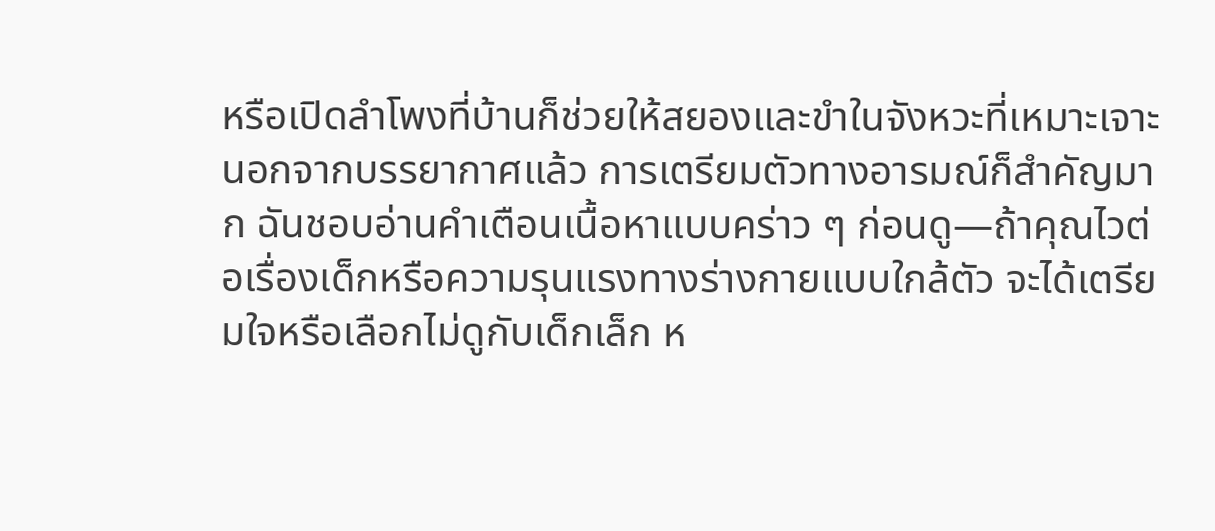หรือเปิดลำโพงที่บ้านก็ช่วยให้สยองและขำในจังหวะที่เหมาะเจาะ
นอกจากบรรยากาศแล้ว การเตรียมตัวทางอารมณ์ก็สำคัญมาก ฉันชอบอ่านคำเตือนเนื้อหาแบบคร่าว ๆ ก่อนดู—ถ้าคุณไวต่อเรื่องเด็กหรือความรุนแรงทางร่างกายแบบใกล้ตัว จะได้เตรียมใจหรือเลือกไม่ดูกับเด็กเล็ก ห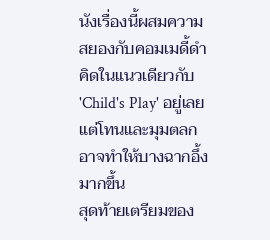นังเรื่องนี้ผสมความสยองกับคอมเมดี้ดำ คิดในแนวเดียวกับ 'Child's Play' อยู่เลย แต่โทนและมุมตลกอาจทำให้บางฉากอึ้งมากขึ้น
สุดท้ายเตรียมของ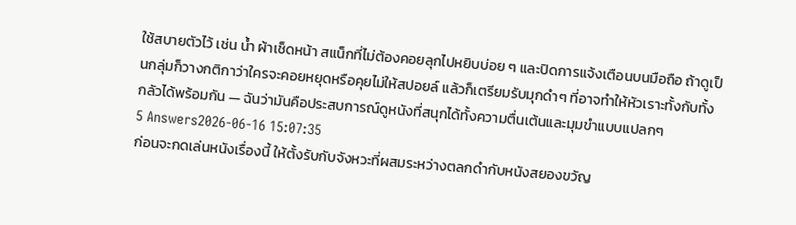ใช้สบายตัวไว้ เช่น น้ำ ผ้าเช็ดหน้า สแน็กที่ไม่ต้องคอยลุกไปหยิบบ่อย ๆ และปิดการแจ้งเตือนบนมือถือ ถ้าดูเป็นกลุ่มก็วางกติกาว่าใครจะคอยหยุดหรือคุยไม่ให้สปอยล์ แล้วก็เตรียมรับมุกดำๆ ที่อาจทำให้หัวเราะทั้งกับทั้งกลัวได้พร้อมกัน — ฉันว่ามันคือประสบการณ์ดูหนังที่สนุกได้ทั้งความตื่นเต้นและมุมขำแบบแปลกๆ
5 Answers2026-06-16 15:07:35
ก่อนจะกดเล่นหนังเรื่องนี้ ให้ตั้งรับกับจังหวะที่ผสมระหว่างตลกดำกับหนังสยองขวัญ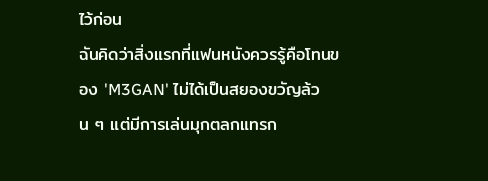ไว้ก่อน
ฉันคิดว่าสิ่งแรกที่แฟนหนังควรรู้คือโทนของ 'M3GAN' ไม่ได้เป็นสยองขวัญล้วน ๆ แต่มีการเล่นมุกตลกแทรก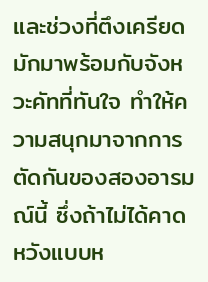และช่วงที่ตึงเครียดมักมาพร้อมกับจังหวะคัทที่ทันใจ ทำให้ความสนุกมาจากการตัดกันของสองอารมณ์นี้ ซึ่งถ้าไม่ได้คาดหวังแบบห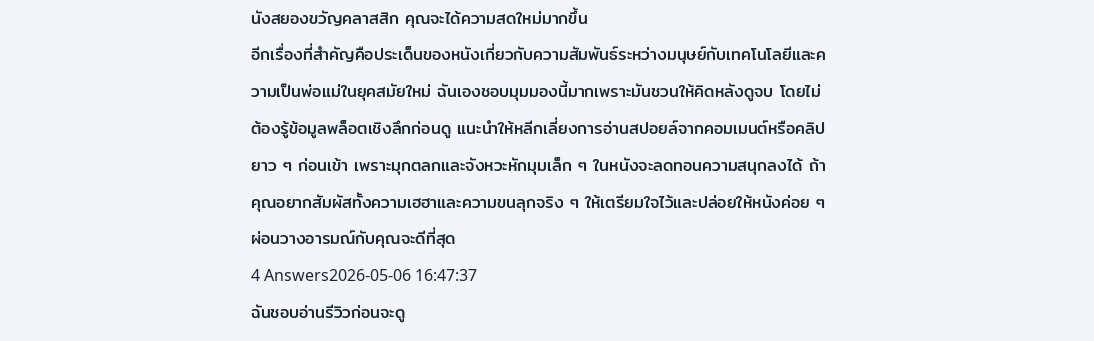นังสยองขวัญคลาสสิก คุณจะได้ความสดใหม่มากขึ้น
อีกเรื่องที่สำคัญคือประเด็นของหนังเกี่ยวกับความสัมพันธ์ระหว่างมนุษย์กับเทคโนโลยีและความเป็นพ่อแม่ในยุคสมัยใหม่ ฉันเองชอบมุมมองนี้มากเพราะมันชวนให้คิดหลังดูจบ โดยไม่ต้องรู้ข้อมูลพล็อตเชิงลึกก่อนดู แนะนำให้หลีกเลี่ยงการอ่านสปอยล์จากคอมเมนต์หรือคลิปยาว ๆ ก่อนเข้า เพราะมุกตลกและจังหวะหักมุมเล็ก ๆ ในหนังจะลดทอนความสนุกลงได้ ถ้าคุณอยากสัมผัสทั้งความเฮฮาและความขนลุกจริง ๆ ให้เตรียมใจไว้และปล่อยให้หนังค่อย ๆ ผ่อนวางอารมณ์กับคุณจะดีที่สุด
4 Answers2026-05-06 16:47:37
ฉันชอบอ่านรีวิวก่อนจะดู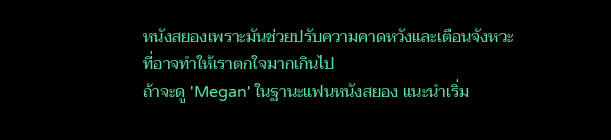หนังสยองเพราะมันช่วยปรับความคาดหวังและเตือนจังหวะที่อาจทำให้เราตกใจมากเกินไป
ถ้าจะดู 'Megan' ในฐานะแฟนหนังสยอง แนะนำเริ่ม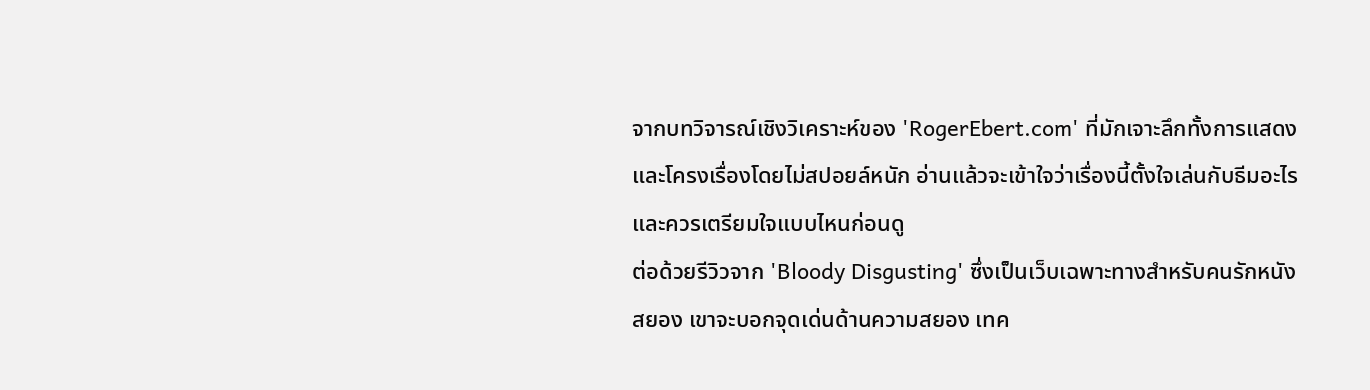จากบทวิจารณ์เชิงวิเคราะห์ของ 'RogerEbert.com' ที่มักเจาะลึกทั้งการแสดงและโครงเรื่องโดยไม่สปอยล์หนัก อ่านแล้วจะเข้าใจว่าเรื่องนี้ตั้งใจเล่นกับธีมอะไร และควรเตรียมใจแบบไหนก่อนดู
ต่อด้วยรีวิวจาก 'Bloody Disgusting' ซึ่งเป็นเว็บเฉพาะทางสำหรับคนรักหนังสยอง เขาจะบอกจุดเด่นด้านความสยอง เทค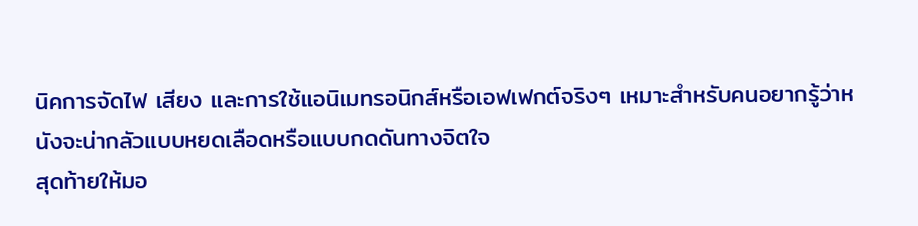นิคการจัดไฟ เสียง และการใช้แอนิเมทรอนิกส์หรือเอฟเฟกต์จริงๆ เหมาะสำหรับคนอยากรู้ว่าหนังจะน่ากลัวแบบหยดเลือดหรือแบบกดดันทางจิตใจ
สุดท้ายให้มอ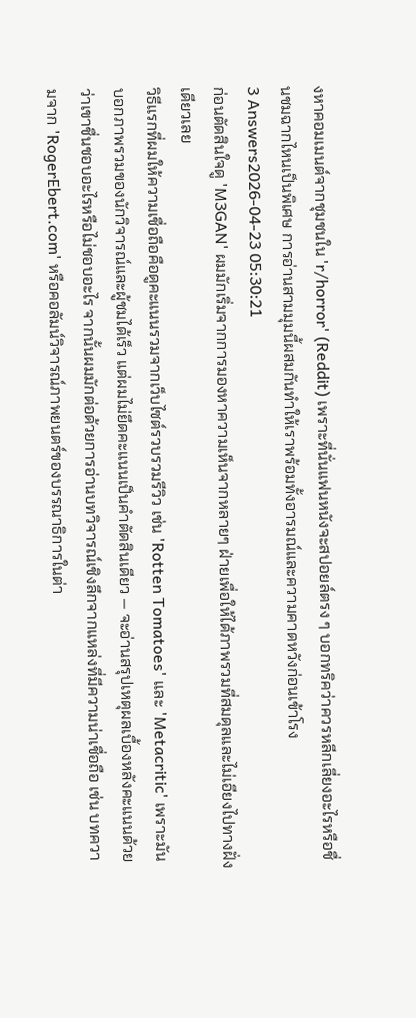งหาคอมเมนต์จากชุมชนใน 'r/horror' (Reddit) เพราะที่นั่นแฟนหนังจะสปอยล์ตรง ๆ บอกทริคว่าควรหลีกเลี่ยงอะไรหรือชื่นชมฉากไหนเป็นพิเศษ การอ่านสามมุมนี้ผสมกันทำให้เราพร้อมทั้งอารมณ์และความคาดหวังก่อนเข้าโรง
3 Answers2026-04-23 05:30:21
ก่อนตัดสินใจดู 'M3GAN' ผมมักเริ่มจากการมองหาความเห็นจากหลายๆ ฝ่ายเพื่อให้ได้ภาพรวมที่สมดุลและไม่เอียงไปทางฝั่งเดียวเลย
วิธีแรกที่ผมให้ความเชื่อถือคือดูคะแนนรวมจากเว็บไซต์รวบรวมรีวิว เช่น 'Rotten Tomatoes' และ 'Metacritic' เพราะมันบอกภาพรวมของนักวิจารณ์และผู้ชมได้เร็ว แต่ผมไม่ยึดคะแนนเป็นคำตัดสินเดียว — จะอ่านสรุปเหตุผลเบื้องหลังคะแนนด้วยว่าเขาชื่นชอบอะไรหรือไม่ชอบอะไร จากนั้นผมมักต่อด้วยการอ่านบทวิจารณ์เชิงลึกจากแหล่งที่มีความน่าเชื่อถือ เช่น บทความจาก 'RogerEbert.com' หรือคอลัมน์วิจารณ์ภาพยนตร์ของบรรณาธิการในต่า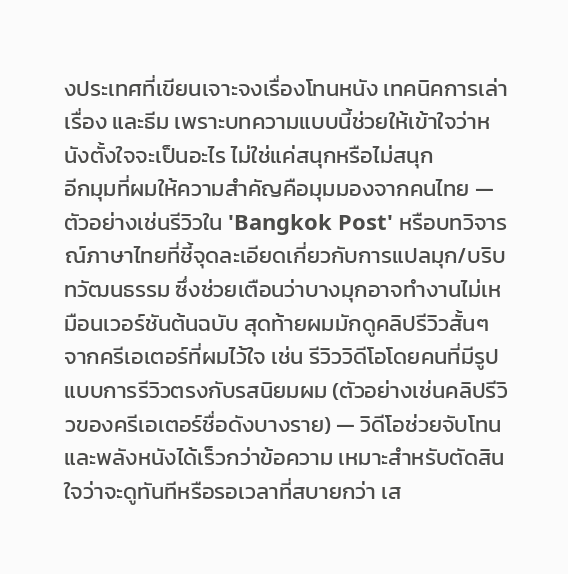งประเทศที่เขียนเจาะจงเรื่องโทนหนัง เทคนิคการเล่าเรื่อง และธีม เพราะบทความแบบนี้ช่วยให้เข้าใจว่าหนังตั้งใจจะเป็นอะไร ไม่ใช่แค่สนุกหรือไม่สนุก
อีกมุมที่ผมให้ความสำคัญคือมุมมองจากคนไทย — ตัวอย่างเช่นรีวิวใน 'Bangkok Post' หรือบทวิจารณ์ภาษาไทยที่ชี้จุดละเอียดเกี่ยวกับการแปลมุก/บริบทวัฒนธรรม ซึ่งช่วยเตือนว่าบางมุกอาจทำงานไม่เหมือนเวอร์ชันต้นฉบับ สุดท้ายผมมักดูคลิปรีวิวสั้นๆ จากครีเอเตอร์ที่ผมไว้ใจ เช่น รีวิววิดีโอโดยคนที่มีรูปแบบการรีวิวตรงกับรสนิยมผม (ตัวอย่างเช่นคลิปรีวิวของครีเอเตอร์ชื่อดังบางราย) — วิดีโอช่วยจับโทนและพลังหนังได้เร็วกว่าข้อความ เหมาะสำหรับตัดสินใจว่าจะดูทันทีหรือรอเวลาที่สบายกว่า เส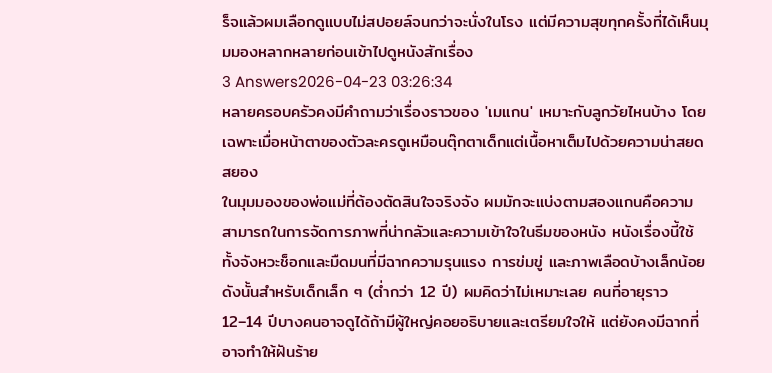ร็จแล้วผมเลือกดูแบบไม่สปอยล์จนกว่าจะนั่งในโรง แต่มีความสุขทุกครั้งที่ได้เห็นมุมมองหลากหลายก่อนเข้าไปดูหนังสักเรื่อง
3 Answers2026-04-23 03:26:34
หลายครอบครัวคงมีคำถามว่าเรื่องราวของ 'เมแกน' เหมาะกับลูกวัยไหนบ้าง โดยเฉพาะเมื่อหน้าตาของตัวละครดูเหมือนตุ๊กตาเด็กแต่เนื้อหาเต็มไปด้วยความน่าสยดสยอง
ในมุมมองของพ่อแม่ที่ต้องตัดสินใจจริงจัง ผมมักจะแบ่งตามสองแกนคือความสามารถในการจัดการภาพที่น่ากลัวและความเข้าใจในธีมของหนัง หนังเรื่องนี้ใช้ทั้งจังหวะช็อกและมืดมนที่มีฉากความรุนแรง การข่มขู่ และภาพเลือดบ้างเล็กน้อย ดังนั้นสำหรับเด็กเล็ก ๆ (ต่ำกว่า 12 ปี) ผมคิดว่าไม่เหมาะเลย คนที่อายุราว 12–14 ปีบางคนอาจดูได้ถ้ามีผู้ใหญ่คอยอธิบายและเตรียมใจให้ แต่ยังคงมีฉากที่อาจทำให้ฝันร้าย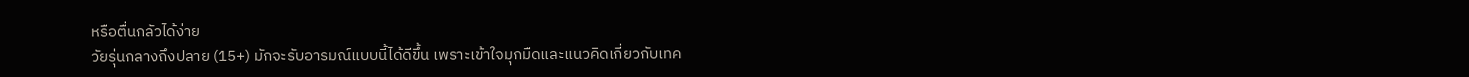หรือตื่นกลัวได้ง่าย
วัยรุ่นกลางถึงปลาย (15+) มักจะรับอารมณ์แบบนี้ได้ดีขึ้น เพราะเข้าใจมุกมืดและแนวคิดเกี่ยวกับเทค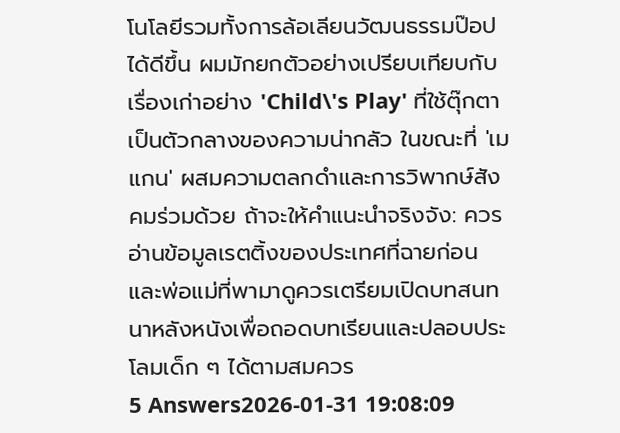โนโลยีรวมทั้งการล้อเลียนวัฒนธรรมป๊อปได้ดีขึ้น ผมมักยกตัวอย่างเปรียบเทียบกับเรื่องเก่าอย่าง 'Child\'s Play' ที่ใช้ตุ๊กตาเป็นตัวกลางของความน่ากลัว ในขณะที่ 'เมแกน' ผสมความตลกดำและการวิพากษ์สังคมร่วมด้วย ถ้าจะให้คำแนะนำจริงจัง: ควรอ่านข้อมูลเรตติ้งของประเทศที่ฉายก่อน และพ่อแม่ที่พามาดูควรเตรียมเปิดบทสนทนาหลังหนังเพื่อถอดบทเรียนและปลอบประโลมเด็ก ๆ ได้ตามสมควร
5 Answers2026-01-31 19:08:09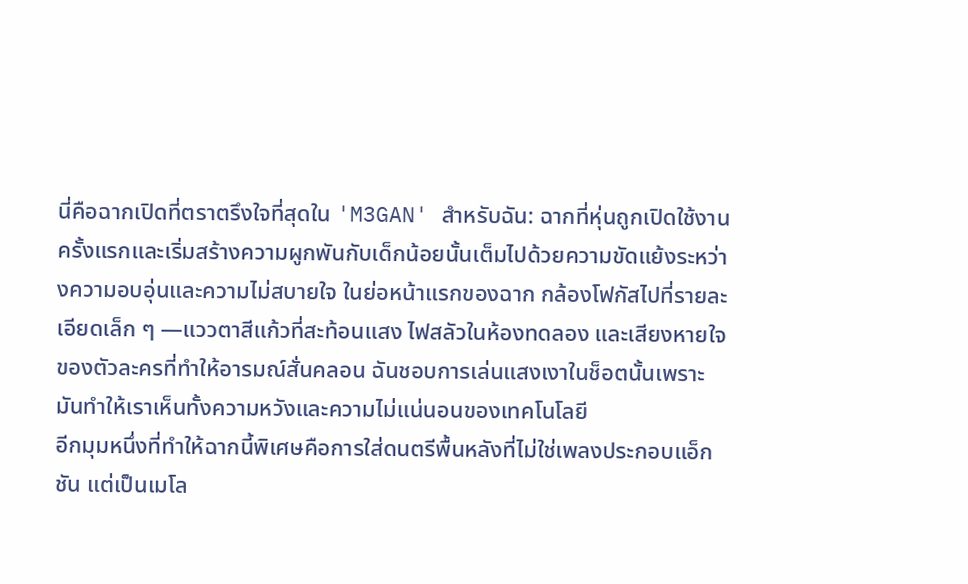นี่คือฉากเปิดที่ตราตรึงใจที่สุดใน 'M3GAN' สำหรับฉัน: ฉากที่หุ่นถูกเปิดใช้งานครั้งแรกและเริ่มสร้างความผูกพันกับเด็กน้อยนั้นเต็มไปด้วยความขัดแย้งระหว่างความอบอุ่นและความไม่สบายใจ ในย่อหน้าแรกของฉาก กล้องโฟกัสไปที่รายละเอียดเล็ก ๆ —แววตาสีแก้วที่สะท้อนแสง ไฟสลัวในห้องทดลอง และเสียงหายใจของตัวละครที่ทำให้อารมณ์สั่นคลอน ฉันชอบการเล่นแสงเงาในช็อตนั้นเพราะมันทำให้เราเห็นทั้งความหวังและความไม่แน่นอนของเทคโนโลยี
อีกมุมหนึ่งที่ทำให้ฉากนี้พิเศษคือการใส่ดนตรีพื้นหลังที่ไม่ใช่เพลงประกอบแอ็กชัน แต่เป็นเมโล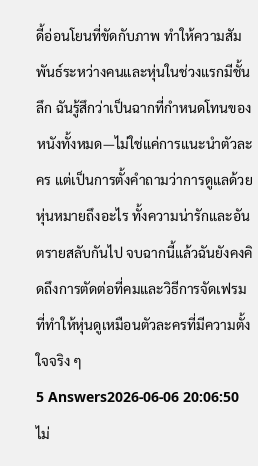ดี้อ่อนโยนที่ขัดกับภาพ ทำให้ความสัมพันธ์ระหว่างคนและหุ่นในช่วงแรกมีชั้นลึก ฉันรู้สึกว่าเป็นฉากที่กำหนดโทนของหนังทั้งหมด—ไม่ใช่แค่การแนะนำตัวละคร แต่เป็นการตั้งคำถามว่าการดูแลด้วยหุ่นหมายถึงอะไร ทั้งความน่ารักและอันตรายสลับกันไป จบฉากนี้แล้วฉันยังคงคิดถึงการตัดต่อที่คมและวิธีการจัดเฟรมที่ทำให้หุ่นดูเหมือนตัวละครที่มีความตั้งใจจริง ๆ
5 Answers2026-06-06 20:06:50
ไม่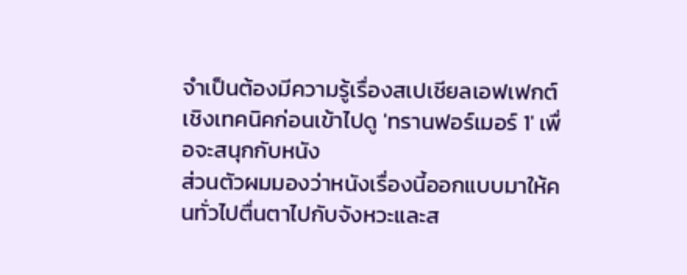จำเป็นต้องมีความรู้เรื่องสเปเชียลเอฟเฟกต์เชิงเทคนิคก่อนเข้าไปดู 'ทรานฟอร์เมอร์ 1' เพื่อจะสนุกกับหนัง
ส่วนตัวผมมองว่าหนังเรื่องนี้ออกแบบมาให้คนทั่วไปตื่นตาไปกับจังหวะและส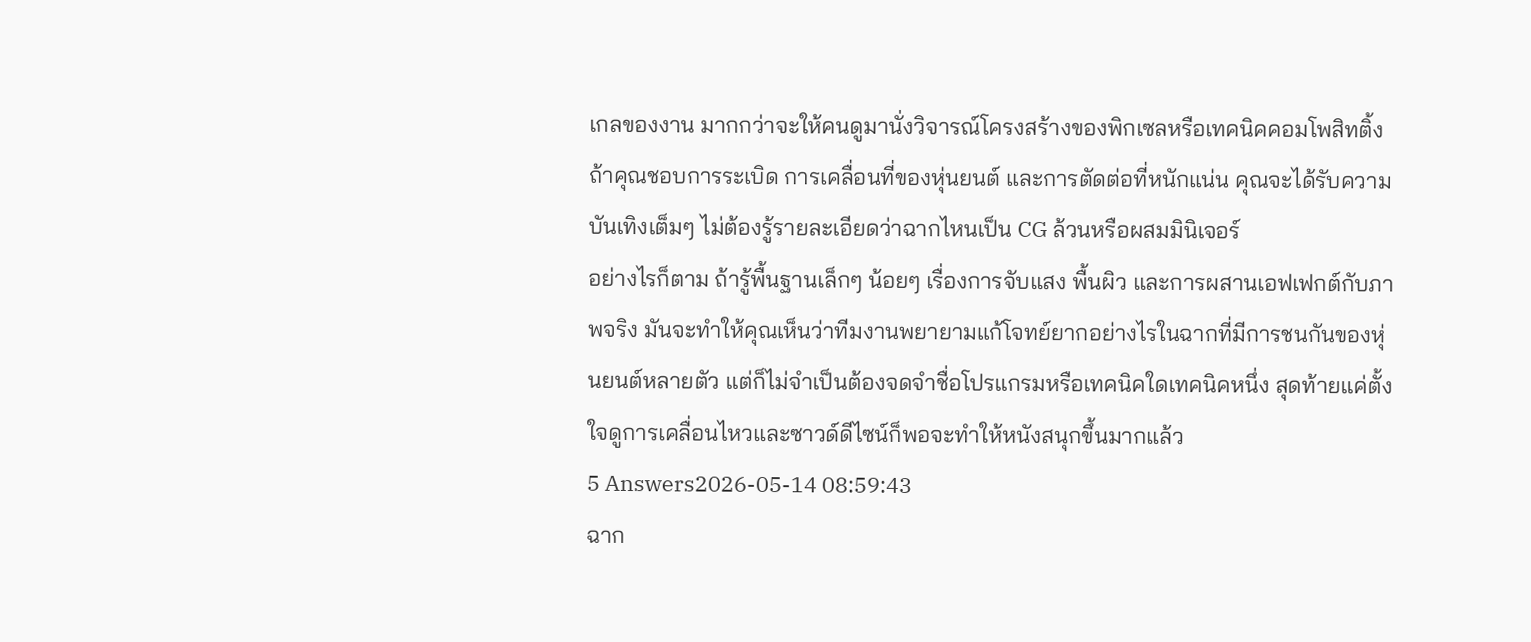เกลของงาน มากกว่าจะให้คนดูมานั่งวิจารณ์โครงสร้างของพิกเซลหรือเทคนิคคอมโพสิทติ้ง ถ้าคุณชอบการระเบิด การเคลื่อนที่ของหุ่นยนต์ และการตัดต่อที่หนักแน่น คุณจะได้รับความบันเทิงเต็มๆ ไม่ต้องรู้รายละเอียดว่าฉากไหนเป็น CG ล้วนหรือผสมมินิเจอร์
อย่างไรก็ตาม ถ้ารู้พื้นฐานเล็กๆ น้อยๆ เรื่องการจับแสง พื้นผิว และการผสานเอฟเฟกต์กับภาพจริง มันจะทำให้คุณเห็นว่าทีมงานพยายามแก้โจทย์ยากอย่างไรในฉากที่มีการชนกันของหุ่นยนต์หลายตัว แต่ก็ไม่จำเป็นต้องจดจำชื่อโปรแกรมหรือเทคนิคใดเทคนิคหนึ่ง สุดท้ายแค่ตั้งใจดูการเคลื่อนไหวและซาวด์ดีไซน์ก็พอจะทำให้หนังสนุกขึ้นมากแล้ว
5 Answers2026-05-14 08:59:43
ฉาก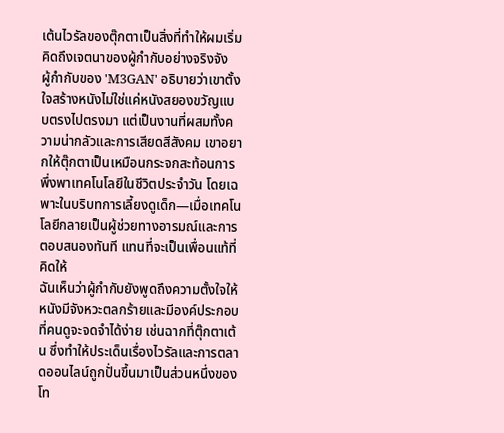เต้นไวรัลของตุ๊กตาเป็นสิ่งที่ทำให้ผมเริ่มคิดถึงเจตนาของผู้กำกับอย่างจริงจัง
ผู้กำกับของ 'M3GAN' อธิบายว่าเขาตั้งใจสร้างหนังไม่ใช่แค่หนังสยองขวัญแบบตรงไปตรงมา แต่เป็นงานที่ผสมทั้งความน่ากลัวและการเสียดสีสังคม เขาอยากให้ตุ๊กตาเป็นเหมือนกระจกสะท้อนการพึ่งพาเทคโนโลยีในชีวิตประจำวัน โดยเฉพาะในบริบทการเลี้ยงดูเด็ก—เมื่อเทคโนโลยีกลายเป็นผู้ช่วยทางอารมณ์และการตอบสนองทันที แทนที่จะเป็นเพื่อนแท้ที่คิดให้
ฉันเห็นว่าผู้กำกับยังพูดถึงความตั้งใจให้หนังมีจังหวะตลกร้ายและมีองค์ประกอบที่คนดูจะจดจำได้ง่าย เช่นฉากที่ตุ๊กตาเต้น ซึ่งทำให้ประเด็นเรื่องไวรัลและการตลาดออนไลน์ถูกปั่นขึ้นมาเป็นส่วนหนึ่งของโท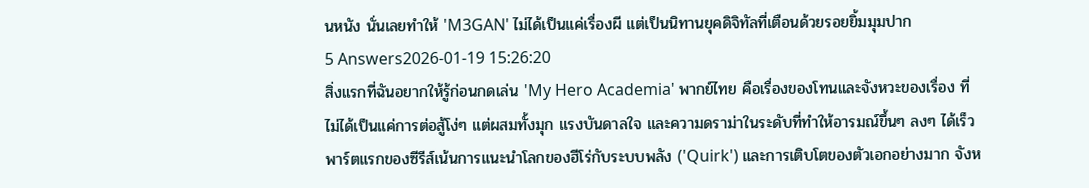นหนัง นั่นเลยทำให้ 'M3GAN' ไม่ได้เป็นแค่เรื่องผี แต่เป็นนิทานยุคดิจิทัลที่เตือนด้วยรอยยิ้มมุมปาก
5 Answers2026-01-19 15:26:20
สิ่งแรกที่ฉันอยากให้รู้ก่อนกดเล่น 'My Hero Academia' พากย์ไทย คือเรื่องของโทนและจังหวะของเรื่อง ที่ไม่ได้เป็นแค่การต่อสู้โง่ๆ แต่ผสมทั้งมุก แรงบันดาลใจ และความดราม่าในระดับที่ทำให้อารมณ์ขึ้นๆ ลงๆ ได้เร็ว
พาร์ตแรกของซีรีส์เน้นการแนะนำโลกของฮีโร่กับระบบพลัง ('Quirk') และการเติบโตของตัวเอกอย่างมาก จังห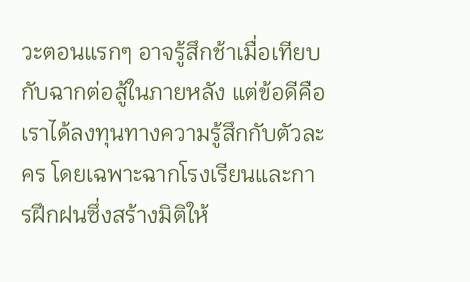วะตอนแรกๆ อาจรู้สึกช้าเมื่อเทียบกับฉากต่อสู้ในภายหลัง แต่ข้อดีคือเราได้ลงทุนทางความรู้สึกกับตัวละคร โดยเฉพาะฉากโรงเรียนและการฝึกฝนซึ่งสร้างมิติให้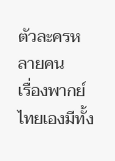ตัวละครหลายคน
เรื่องพากย์ไทยเองมีทั้ง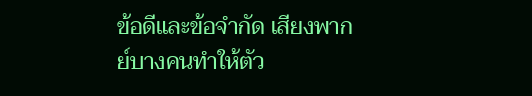ข้อดีและข้อจำกัด เสียงพากย์บางคนทำให้ตัว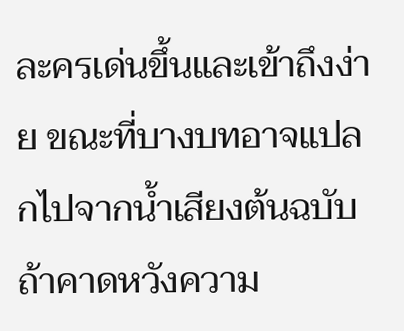ละครเด่นขึ้นและเข้าถึงง่าย ขณะที่บางบทอาจแปลกไปจากน้ำเสียงต้นฉบับ ถ้าคาดหวังความ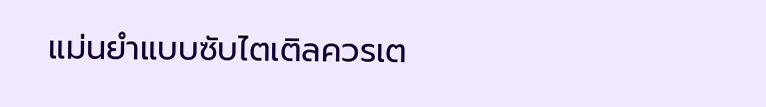แม่นยำแบบซับไตเติลควรเต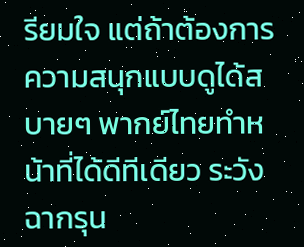รียมใจ แต่ถ้าต้องการความสนุกแบบดูได้สบายๆ พากย์ไทยทำหน้าที่ได้ดีทีเดียว ระวังฉากรุน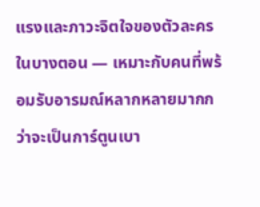แรงและภาวะจิตใจของตัวละครในบางตอน — เหมาะกับคนที่พร้อมรับอารมณ์หลากหลายมากกว่าจะเป็นการ์ตูนเบา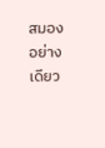สมองอย่างเดียว